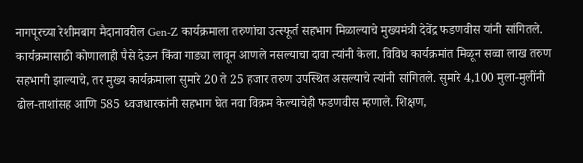नागपूरच्या रेशीमबाग मैदानावरील Gen-Z कार्यक्रमाला तरुणांचा उत्स्फूर्त सहभाग मिळाल्याचे मुख्यमंत्री देवेंद्र फडणवीस यांनी सांगितले. कार्यक्रमासाठी कोणालाही पैसे देऊन किंवा गाड्या लावून आणले नसल्याचा दावा त्यांनी केला. विविध कार्यक्रमांत मिळून सव्वा लाख तरुण सहभागी झाल्याचे, तर मुख्य कार्यक्रमाला सुमारे 20 ते 25 हजार तरुण उपस्थित असल्याचे त्यांनी सांगितले. सुमारे 4,100 मुला-मुलींनी ढोल-ताशांसह आणि 585 ध्वजधारकांनी सहभाग घेत नवा विक्रम केल्याचेही फडणवीस म्हणाले. शिक्षण,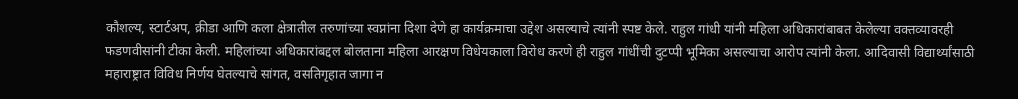कौशल्य, स्टार्टअप, क्रीडा आणि कला क्षेत्रातील तरुणांच्या स्वप्नांना दिशा देणे हा कार्यक्रमाचा उद्देश असल्याचे त्यांनी स्पष्ट केले. राहुल गांधी यांनी महिला अधिकारांबाबत केलेल्या वक्तव्यावरही फडणवीसांनी टीका केली. महिलांच्या अधिकारांबद्दल बोलताना महिला आरक्षण विधेयकाला विरोध करणे ही राहुल गांधींची दुटप्पी भूमिका असल्याचा आरोप त्यांनी केला. आदिवासी विद्यार्थ्यांसाठी महाराष्ट्रात विविध निर्णय घेतल्याचे सांगत, वसतिगृहात जागा न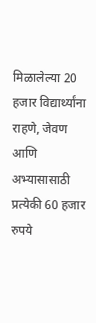मिळालेल्या 20 हजार विद्यार्थ्यांना राहणे, जेवण आणि अभ्यासासाठी प्रत्येकी 60 हजार रुपये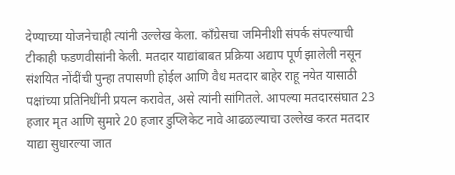देण्याच्या योजनेचाही त्यांनी उल्लेख केला. काँग्रेसचा जमिनीशी संपर्क संपल्याची टीकाही फडणवीसांनी केली. मतदार याद्यांबाबत प्रक्रिया अद्याप पूर्ण झालेली नसून संशयित नोंदींची पुन्हा तपासणी होईल आणि वैध मतदार बाहेर राहू नयेत यासाठी पक्षांच्या प्रतिनिधींनी प्रयत्न करावेत, असे त्यांनी सांगितले. आपल्या मतदारसंघात 23 हजार मृत आणि सुमारे 20 हजार डुप्लिकेट नावे आढळल्याचा उल्लेख करत मतदार याद्या सुधारल्या जात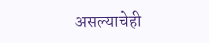असल्याचेही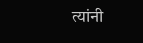त्यांनी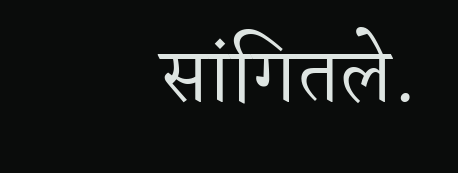सांगितले.